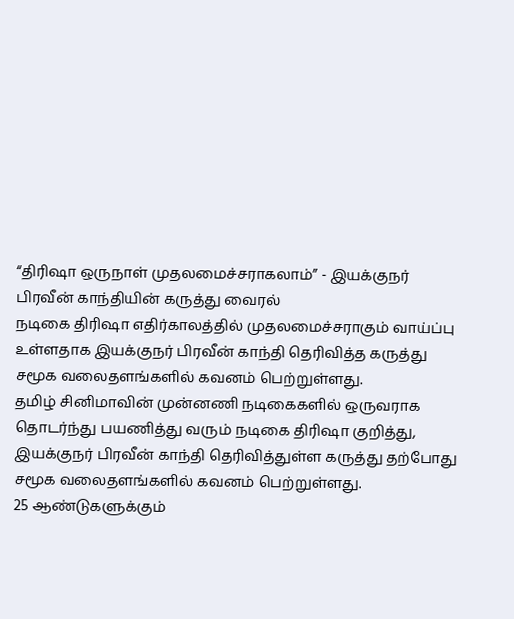“திரிஷா ஒருநாள் முதலமைச்சராகலாம்” - இயக்குநர் பிரவீன் காந்தியின் கருத்து வைரல்
நடிகை திரிஷா எதிர்காலத்தில் முதலமைச்சராகும் வாய்ப்பு உள்ளதாக இயக்குநர் பிரவீன் காந்தி தெரிவித்த கருத்து சமூக வலைதளங்களில் கவனம் பெற்றுள்ளது.
தமிழ் சினிமாவின் முன்னணி நடிகைகளில் ஒருவராக தொடர்ந்து பயணித்து வரும் நடிகை திரிஷா குறித்து, இயக்குநர் பிரவீன் காந்தி தெரிவித்துள்ள கருத்து தற்போது சமூக வலைதளங்களில் கவனம் பெற்றுள்ளது.
25 ஆண்டுகளுக்கும்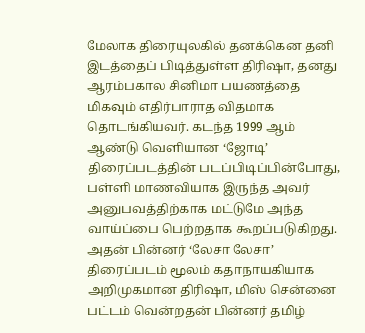மேலாக திரையுலகில் தனக்கென தனி இடத்தைப் பிடித்துள்ள திரிஷா, தனது ஆரம்பகால சினிமா பயணத்தை மிகவும் எதிர்பாராத விதமாக தொடங்கியவர். கடந்த 1999 ஆம் ஆண்டு வெளியான ‘ஜோடி’ திரைப்படத்தின் படப்பிடிப்பின்போது, பள்ளி மாணவியாக இருந்த அவர் அனுபவத்திற்காக மட்டுமே அந்த வாய்ப்பை பெற்றதாக கூறப்படுகிறது.
அதன் பின்னர் ‘லேசா லேசா’ திரைப்படம் மூலம் கதாநாயகியாக அறிமுகமான திரிஷா, மிஸ் சென்னை பட்டம் வென்றதன் பின்னர் தமிழ்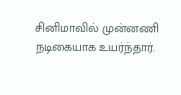சினிமாவில் முன்னணி நடிகையாக உயர்ந்தார்.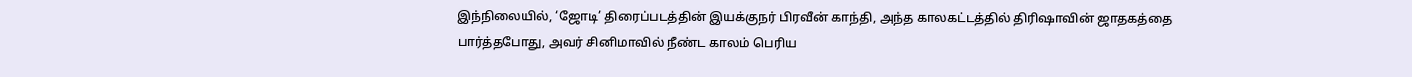இந்நிலையில், ‘ஜோடி’ திரைப்படத்தின் இயக்குநர் பிரவீன் காந்தி, அந்த காலகட்டத்தில் திரிஷாவின் ஜாதகத்தை பார்த்தபோது, அவர் சினிமாவில் நீண்ட காலம் பெரிய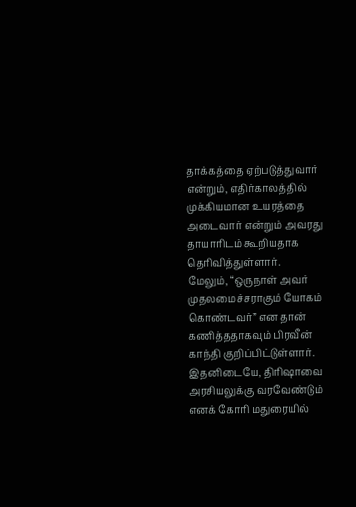தாக்கத்தை ஏற்படுத்துவார் என்றும், எதிர்காலத்தில் முக்கியமான உயரத்தை அடைவார் என்றும் அவரது தாயாரிடம் கூறியதாக தெரிவித்துள்ளார்.
மேலும், “ஒருநாள் அவர் முதலமைச்சராகும் யோகம் கொண்டவர்” என தான் கணித்ததாகவும் பிரவீன் காந்தி குறிப்பிட்டுள்ளார்.
இதனிடையே, திரிஷாவை அரசியலுக்கு வரவேண்டும் எனக் கோரி மதுரையில்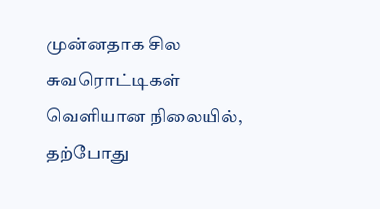முன்னதாக சில சுவரொட்டிகள் வெளியான நிலையில், தற்போது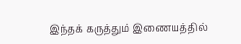இந்தக் கருத்தும் இணையத்தில்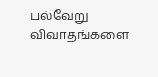பல்வேறு விவாதங்களை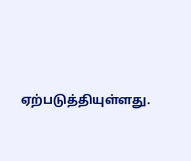ஏற்படுத்தியுள்ளது.